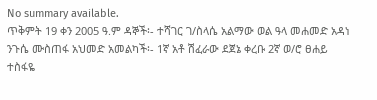No summary available.
ጥቅምት 19 ቀን 2005 ዓ.ም ዳኞች፡- ተሻገር ገ/ስላሴ አልማው ወል ዓላ መሐመድ አዳነ ንጉሴ ሙስጠፋ አህመድ አመልካች፡- 1ኛ አቶ ሽፈራው ደጀኔ ቀረቡ 2ኛ ወ/ሮ ፀሐይ ተስፋዬ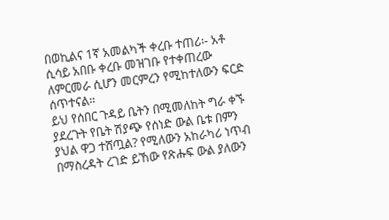በወኪልና 1ኛ አመልካች ቀረቡ ተጠሪ፡- አቶ ሲሳይ አበቡ ቀረቡ መዝገቡ የተቀጠረው ለምርመራ ሲሆን መርምረን የሚከተለውን ፍርድ ሰጥተናል።
ይህ የሰበር ጉዳይ ቤትን በሚመለከት ግራ ቀኙ ያደረጉት የቤት ሽያጭ የሰነድ ውል ቤቱ በምን ያህል ዋጋ ተሸጧል? የሚለውን አከራካሪ ነጥብ በማስረዳት ረገድ ይኸው የጽሑፍ ውል ያለውን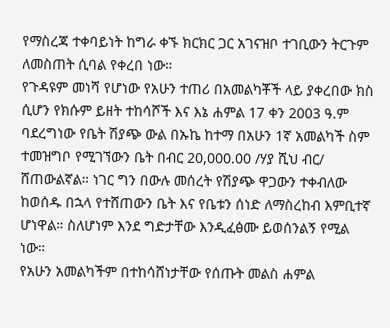የማስረጃ ተቀባይነት ከግራ ቀኙ ክርክር ጋር አገናዝቦ ተገቢውን ትርጉም ለመስጠት ሲባል የቀረበ ነው።
የጉዳዩም መነሻ የሆነው የአሁን ተጠሪ በአመልካቾች ላይ ያቀረበው ክስ ሲሆን የክሱም ይዘት ተከሳሾች እና እኔ ሐምል 17 ቀን 2003 ዓ.ም ባደረግነው የቤት ሽያጭ ውል በኡኬ ከተማ በአሁን 1ኛ አመልካች ስም ተመዝግቦ የሚገኘውን ቤት በብር 20,000.00 /ሃያ ሺህ ብር/ ሸጠውልኛል። ነገር ግን በውሉ መሰረት የሽያጭ ዋጋውን ተቀብለው ከወሰዱ በኋላ የተሸጠውን ቤት እና የቤቱን ሰነድ ለማስረከብ እምቢተኛ ሆነዋል። ስለሆነም እንደ ግድታቸው እንዲፈፅሙ ይወሰንልኝ የሚል ነው።
የአሁን አመልካችም በተከሳሸነታቸው የሰጡት መልስ ሐምል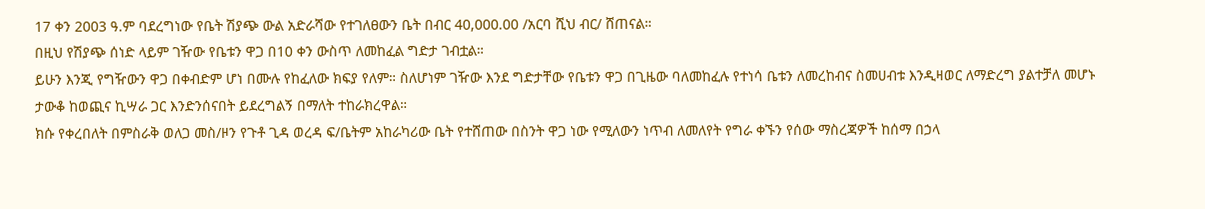17 ቀን 2003 ዓ.ም ባደረግነው የቤት ሽያጭ ውል አድራሻው የተገለፀውን ቤት በብር 40,000.00 /አርባ ሺህ ብር/ ሸጠናል።
በዚህ የሽያጭ ሰነድ ላይም ገዥው የቤቱን ዋጋ በ10 ቀን ውስጥ ለመከፈል ግድታ ገብቷል።
ይሁን እንጂ የግዥውን ዋጋ በቀብድም ሆነ በሙሉ የከፈለው ክፍያ የለም። ስለሆነም ገዥው እንደ ግድታቸው የቤቱን ዋጋ በጊዜው ባለመከፈሉ የተነሳ ቤቱን ለመረከብና ስመሀብቱ እንዲዛወር ለማድረግ ያልተቻለ መሆኑ ታውቆ ከወጪና ኪሣራ ጋር እንድንሰናበት ይደረግልኝ በማለት ተከራክረዋል።
ክሱ የቀረበለት በምስራቅ ወለጋ መስ/ዞን የጉቶ ጊዳ ወረዳ ፍ/ቤትም አከራካሪው ቤት የተሸጠው በስንት ዋጋ ነው የሚለውን ነጥብ ለመለየት የግራ ቀኙን የሰው ማስረጃዎች ከሰማ በኃላ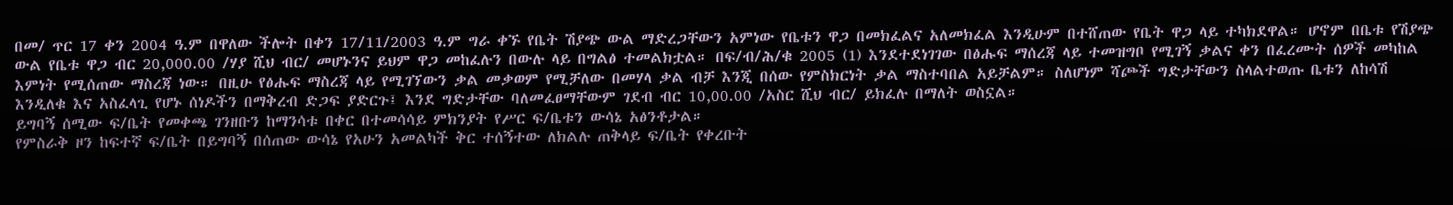በመ/ ጥር 17 ቀን 2004 ዓ.ም በዋለው ችሎት በቀን 17/11/2003 ዓ.ም ግራ ቀኙ የቤት ሽያጭ ውል ማድረጋቸውን አምነው የቤቱን ዋጋ በመክፈልና አለመክፈል እንዲሁም በተሸጠው የቤት ዋጋ ላይ ተካክደዋል። ሆኖም በቤቱ የሽያጭ ውል የቤቱ ዋጋ ብር 20,000.00 /ሃያ ሺህ ብር/ መሆኑንና ይህም ዋጋ መከፈሉን በውሉ ላይ በግልፅ ተመልክቷል። በፍ/ብ/ሕ/ቁ 2005 (1) እንደተደነገገው በፅሑፍ ማሰረጃ ላይ ተመዝግቦ የሚገኝ ቃልና ቀን በፈረሙት ሰዎች መካከል እምነት የሚሰጠው ማስረጃ ነው። በዚሁ የፅሑፍ ማስረጃ ላይ የሚገኘውን ቃል መቃወም የሚቻለው በመሃላ ቃል ብቻ እንጂ በሰው የምስክርነት ቃል ማስተባበል አይቻልም። ስለሆነም ሻጮች ግድታቸውን ስላልተወጡ ቤቱን ለከሳሽ እንዲለቁ እና አስፈላጊ የሆኑ ሰነዶችን በማቅረብ ድጋፍ ያድርጉ፤ እንደ ግድታቸው ባለመፈፀማቸውም ገደብ ብር 10,00.00 /አስር ሺህ ብር/ ይክፈሉ በማለት ወስኗል።
ይግባኝ ሰሚው ፍ/ቤት የመቀጫ ገንዘቡን ከማንሳቱ በቀር በተመሳሳይ ምክንያት የሥር ፍ/ቤቱን ውሳኔ አፅንቶታል።
የምስራቅ ዞን ከፍተኛ ፍ/ቤት በይግባኝ በሰጠው ውሳኔ የአሁን አመልካች ቅር ተሰኝተው ለክልሉ ጠቅላይ ፍ/ቤት የቀረቡት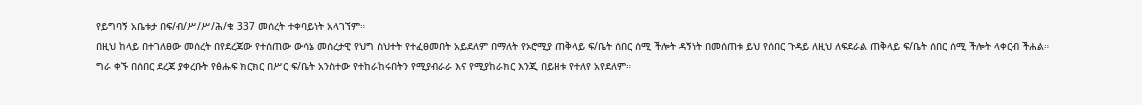የይግባኝ አቤቱታ በፍ/ብ/ሥ/ሥ/ሕ/ቁ 337 መሰረት ተቀባይነት አላገኘም።
በዚህ ከላይ በተገለፀው መሰረት በየደረጃው የተሰጠው ውሳኔ መሰረታዊ የህግ ስህተት የተፈፀመበት አይደለም በማለት የኦሮሚያ ጠቅላይ ፍ/ቤት ሰበር ሰሚ ችሎት ዳኝነት በመሰጠቱ ይህ የሰበር ጉዳይ ለዚህ ለፍደራል ጠቅላይ ፍ/ቤት ሰበር ሰሚ ችሎት ላቀርብ ችሐል።
ግራ ቀኙ በሰበር ደረጃ ያቀረቡት የፅሑፍ ክርክር በሥር ፍ/ቤት አንስተው የተከራከሩበትን የሚያብራራ እና የሚያከራክር እንጂ በይዘቱ የተለየ አየደለም።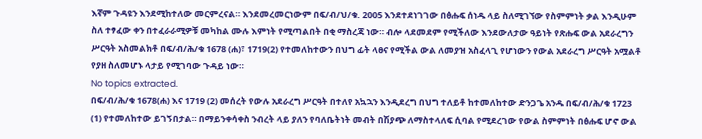እኛም ጉዳዩን እንደሚከተለው መርምረናል። እንደመረመርነውም በፍ/ብ/ህ/ቁ. 2005 እንደተደነገገው በፅሑፍ ሰነዱ ላይ ስለሚገኘው የስምምነት ቃል እንዲሁም ስለ ተፃፈው ቀን በተፈራራሚዎቹ መካከል ሙሉ እምነት የሚጣልበት በቂ ማስረጃ ነው። ብሎ ላደመደም የሚችለው እንደውለታው ዓይነት የጽሑፍ ውል አደራረግን ሥርዓት አስመልክቶ በፍ/ብ/ሕ/ቁ 1678 (ሐ)፣ 1719(2) የተመለከተውን በህግ ፊት ላፀና የሚችል ውል ለመያዝ አስፈላጊ የሆነውን የውል አደራረግ ሥርዓት አሟልቶ የያዘ ስለመሆኑ ላታይ የሚገባው ጉዳይ ነው።
No topics extracted.
በፍ/ብ/ሕ/ቁ 1678(ሐ) እና 1719 (2) መሰረት የውሉ አደራረግ ሥርዓት በተለየ አኳኋን እንዲደረግ በህግ ተለይቶ ከተመለከተው ድንጋጌ አንዱ በፍ/ብ/ሕ/ቁ 1723 (1) የተመለከተው ይገኝበታል። በማይንቀሳቀስ ንብረት ላይ ያለን የባለቤትነት መብት በሽያጭ ለማስተላለፍ ሲባል የሚደረገው የውል ስምምነት በፅሑፍ ሆኖ ውል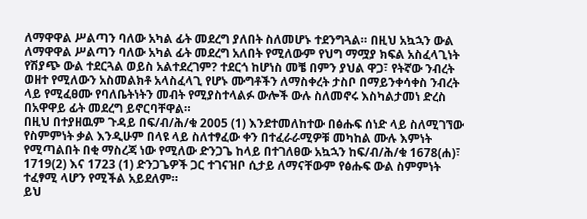ለማዋዋል ሥልጣን ባለው አካል ፊት መደረግ ያለበት ስለመሆኑ ተደንግጓል። በዚህ አኳኋን ውል ለማዋዋል ሥልጣን ባለው አካል ፊት መደረግ አለበት የሚለውም የህግ ማሟያ ክፍል አስፈላጊነት የሽያጭ ውል ተደርጓል ወይስ አልተደረገም? ተደርጎ ከሆነስ መቼ በምን ያህል ዋጋ፣ የትኛው ንብረት ወዘተ የሚለውን አስመልክቶ አላስፈላጊ የሆኑ ሙግቶችን ለማስቀረት ታስቦ በማይንቀሳቀስ ንብረት ላይ የሚፈፀሙ የባለቤትነትን መብት የሚያስተላልፉ ውሎች ውሉ ስለመኖሩ እስካልታመነ ድረስ በአዋዋይ ፊት መደረግ ይኖርባቸዋል።
በዚህ በተያዘዉም ጉዳይ በፍ/ብ/ሕ/ቁ 2005 (1) እንደተመለከተው በፅሑፍ ሰነድ ላይ ስለሚገኘው የስምምነት ቃል እንዲሁም በላዩ ላይ ስለተፃፈው ቀን በተፈራራሚዎቹ መካከል ሙሉ እምነት የሚጣልበት በቂ ማስረጃ ነው የሚለው ድንጋጌ ከላይ በተገለፀው አኳኋን ከፍ/ብ/ሕ/ቁ 1678(ሐ)፣ 1719(2) እና 1723 (1) ድንጋጌዎች ጋር ተገናዝቦ ሲታይ ለማናቸውም የፅሑፍ ውል ስምምነት ተፈፃሚ ላሆን የሚችል አይደለም።
ይህ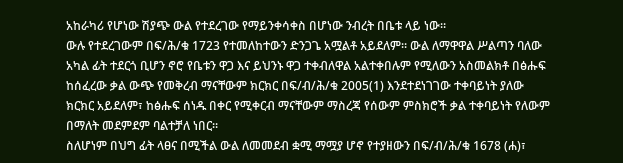አከራካሪ የሆነው ሽያጭ ውል የተደረገው የማይንቀሳቀስ በሆነው ንብረት በቤቱ ላይ ነው።
ውሉ የተደረገውም በፍ/ሕ/ቁ 1723 የተመለከተውን ድንጋጌ አሟልቶ አይደለም። ውል ለማዋዋል ሥልጣን ባለው አካል ፊት ተደርጎ ቢሆን ኖሮ የቤቱን ዋጋ እና ይህንኑ ዋጋ ተቀብለዋል አልተቀበሉም የሚለውን አስመልክቶ በፅሑፍ ከሰፈረው ቃል ውጭ የመቅረብ ማናቸውም ክርክር በፍ/ብ/ሕ/ቁ 2005(1) እንደተደነገገው ተቀባይነት ያለው ክርክር አይደለም፣ ከፅሑፍ ሰነዱ በቀር የሚቀርብ ማናቸውም ማስረጃ የሰውም ምስክሮች ቃል ተቀባይነት የለውም በማለት መደምደም ባልተቻለ ነበር።
ስለሆነም በህግ ፊት ላፀና በሚችል ውል ለመመደብ ቋሚ ማሟያ ሆኖ የተያዘውን በፍ/ብ/ሕ/ቁ 1678 (ሐ)፣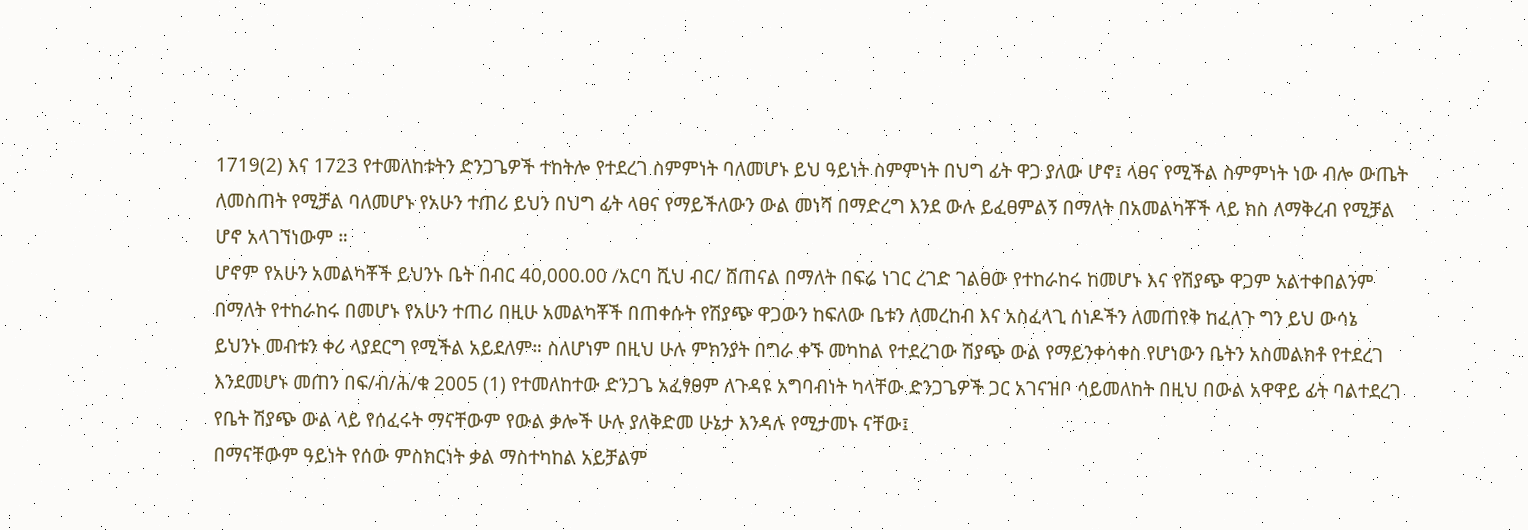1719(2) እና 1723 የተመለከቱትን ድንጋጌዎች ተከትሎ የተደረገ ስምምነት ባለመሆኑ ይህ ዓይነት ስምምነት በህግ ፊት ዋጋ ያለው ሆኖ፤ ላፀና የሚችል ስምምነት ነው ብሎ ውጤት ለመስጠት የሚቻል ባለመሆኑ የአሁን ተጠሪ ይህን በህግ ፊት ላፀና የማይችለውን ውል መነሻ በማድረግ እንደ ውሉ ይፈፀምልኝ በማለት በአመልካቾች ላይ ክስ ለማቅረብ የሚቻል ሆኖ አላገኘነውም ።
ሆኖም የአሁን አመልካቾች ይህንኑ ቤት በብር 40,000.00 /አርባ ሺህ ብር/ ሸጠናል በማለት በፍሬ ነገር ረገድ ገልፀው የተከራከሩ ከመሆኑ እና የሽያጭ ዋጋም አልተቀበልንም በማለት የተከራከሩ በመሆኑ የአሁን ተጠሪ በዚሁ አመልካቾች በጠቀሱት የሽያጭ ዋጋውን ከፍለው ቤቱን ለመረከብ እና አስፈላጊ ሰነዶችን ለመጠየቅ ከፈለጉ ግን ይህ ውሳኔ ይህንኑ መብቱን ቀሪ ላያደርግ የሚችል አይደለም። ስለሆነም በዚህ ሁሉ ምክንያት በግራ ቀኙ መካከል የተደረገው ሽያጭ ውል የማይንቀሳቀስ የሆነውን ቤትን አስመልክቶ የተደረገ እንደመሆኑ መጠን በፍ/ብ/ሕ/ቁ 2005 (1) የተመለከተው ድንጋጌ አፈፃፀም ለጉዳዩ አግባብነት ካላቸው ድንጋጌዎች ጋር አገናዝቦ ሳይመለከት በዚህ በውል አዋዋይ ፊት ባልተደረገ የቤት ሽያጭ ውል ላይ የሰፈሩት ማናቸውም የውል ቃሎች ሁሉ ያለቅድመ ሁኔታ እንዳሉ የሚታመኑ ናቸው፤
በማናቸውም ዓይነት የሰው ምስክርነት ቃል ማስተካከል አይቻልም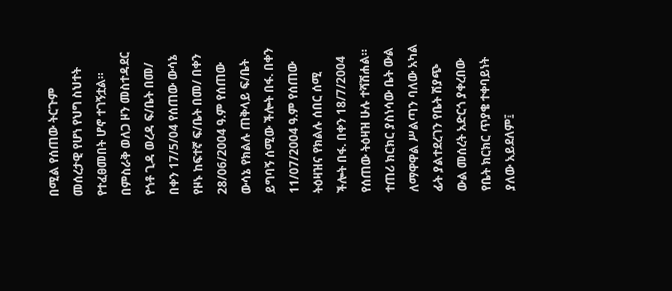በሚል የሰጠው ትርጉም መሰረታዊ የሆነ የህግ ስህተት የተፈፀመበት ሆኖ ተገኝቷል።
በምስራቅ ወለጋ ዞን መስተዳደር የጎቶ ጊዳ ወረዳ ፍ/ቤት በመ/ በቀን 17/5/04 የሰጠው ውሳኔ የዞኑ ከፍተኛ ፍ/ቤት በመ/ በቀን 28/06/2004 ዓ.ም የሰጠው ውሳኔ የክልሉ ጠቅላይ ፍ/ቤት ይግባኝ ሰሚው ችሎት በፋ. በቀን 11/07/2004 ዓ.ም የሰጠው ትዕዛዝና የክልሉ ሰበር ሰሚ ችሎት በፋ. በቀን 18/7/2004 የሰጠው ትዕዛዝ ሁሉ ተሻሽሐል።
ተጠሪ ክርክር ያስነሳው ቤት ውል ለማዋዋል ሥልጣን ባለው አካል ፊት ያልተደረገን የቤት ሽያጭ ውል መሰረት አድርጎ ያቀረበው የቤት ክርክር ጥያቄ ተቀባይነት ያለው አይደለም፤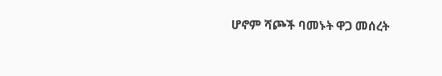ሆኖም ሻጮች ባመኑት ዋጋ መሰረት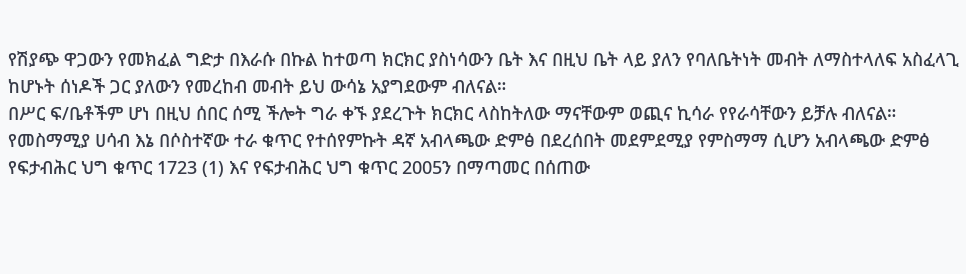የሽያጭ ዋጋውን የመክፈል ግድታ በእራሱ በኩል ከተወጣ ክርክር ያስነሳውን ቤት እና በዚህ ቤት ላይ ያለን የባለቤትነት መብት ለማስተላለፍ አስፈላጊ ከሆኑት ሰነዶች ጋር ያለውን የመረከብ መብት ይህ ውሳኔ አያግደውም ብለናል።
በሥር ፍ/ቤቶችም ሆነ በዚህ ሰበር ሰሚ ችሎት ግራ ቀኙ ያደረጉት ክርክር ላስከትለው ማናቸውም ወጪና ኪሳራ የየራሳቸውን ይቻሉ ብለናል።
የመስማሚያ ሀሳብ እኔ በሶስተኛው ተራ ቁጥር የተሰየምኩት ዳኛ አብላጫው ድምፅ በደረሰበት መደምደሚያ የምስማማ ሲሆን አብላጫው ድምፅ የፍታብሕር ህግ ቁጥር 1723 (1) እና የፍታብሕር ህግ ቁጥር 2005ን በማጣመር በሰጠው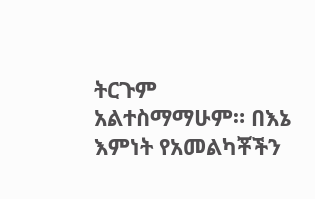ትርጉም አልተስማማሁም። በእኔ እምነት የአመልካቾችን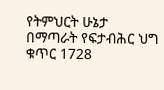የትምህርት ሁኔታ በማጣራት የፍታብሕር ህግ ቁጥር 1728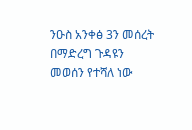ንዑስ አንቀፅ 3ን መሰረት በማድረግ ጉዳዩን መወሰን የተሻለ ነው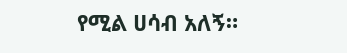የሚል ሀሳብ አለኝ።